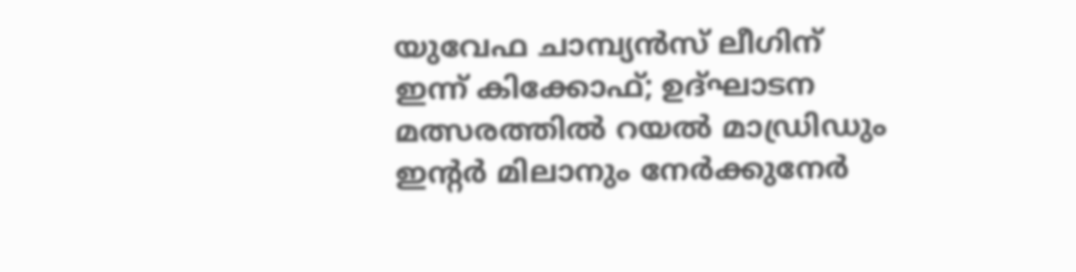യുവേഫ ചാമ്പ്യൻസ് ലീഗിന് ഇന്ന് കിക്കോഫ്; ഉദ്ഘാടന മത്സരത്തിൽ റയൽ മാഡ്രിഡും ഇന്‍റർ മിലാനും നേർക്കുനേർ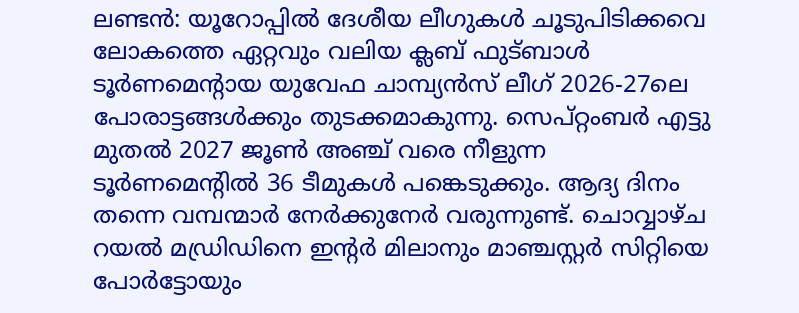ലണ്ടൻ: യൂറോപ്പിൽ ദേശീയ ലീഗുകൾ ചൂടുപിടിക്കവെ ലോകത്തെ ഏറ്റവും വലിയ ക്ലബ് ഫുട്ബാൾ ടൂർണമെന്റായ യുവേഫ ചാമ്പ്യൻസ് ലീഗ് 2026-27ലെ പോരാട്ടങ്ങൾക്കും തുടക്കമാകുന്നു. സെപ്റ്റംബർ എട്ടു മുതൽ 2027 ജൂൺ അഞ്ച് വരെ നീളുന്ന ടൂർണമെന്റിൽ 36 ടീമുകൾ പങ്കെടുക്കും. ആദ്യ ദിനം തന്നെ വമ്പന്മാർ നേർക്കുനേർ വരുന്നുണ്ട്. ചൊവ്വാഴ്ച റയൽ മഡ്രിഡിനെ ഇന്റർ മിലാനും മാഞ്ചസ്റ്റർ സിറ്റിയെ പോർട്ടോയും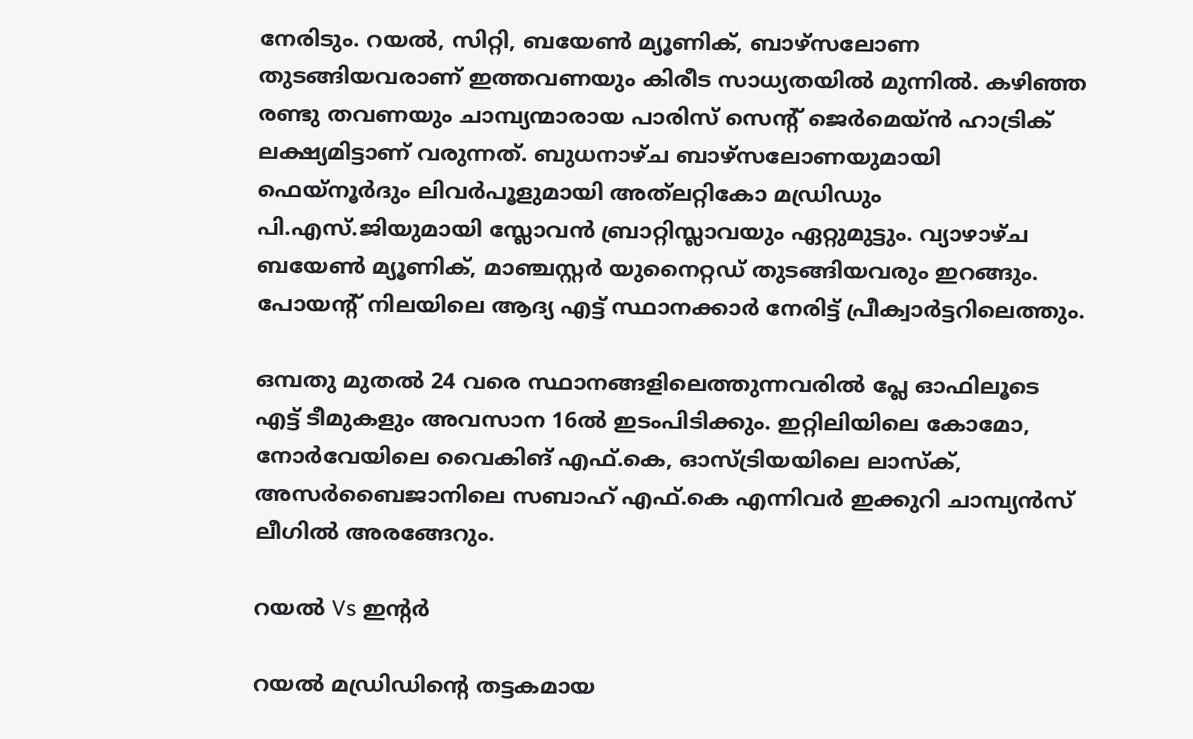നേരിടും. റയൽ, സിറ്റി, ബയേൺ മ്യൂണിക്, ബാഴ്സലോണ തുടങ്ങിയവരാണ് ഇത്തവണയും കിരീട സാധ്യതയിൽ മുന്നിൽ. കഴിഞ്ഞ രണ്ടു തവണയും ചാമ്പ്യന്മാരായ പാരിസ് സെന്റ് ജെർമെയ്ൻ ഹാട്രിക് ലക്ഷ്യമിട്ടാണ് വരുന്നത്. ബുധനാഴ്ച ബാഴ്സലോണയുമായി ഫെയ്‌നൂർദും ലിവർപൂളുമായി അത്‍ലറ്റികോ മഡ്രിഡും പി.എസ്.ജിയുമായി സ്ലോവൻ ബ്രാറ്റിസ്ലാവയും ഏറ്റുമുട്ടും. വ്യാഴാഴ്ച ബയേൺ മ്യൂണിക്, മാഞ്ചസ്റ്റർ യുനൈറ്റഡ് തുടങ്ങിയവരും ഇറങ്ങും. പോയന്റ് നിലയിലെ ആദ്യ എട്ട് സ്ഥാനക്കാർ നേരിട്ട് പ്രീക്വാർട്ടറിലെത്തും.

ഒമ്പതു മുതൽ 24 വരെ സ്ഥാനങ്ങളിലെത്തുന്നവരിൽ പ്ലേ ഓഫിലൂടെ എട്ട് ടീമുകളും അവസാന 16ൽ ഇടംപിടിക്കും. ഇറ്റിലിയിലെ കോമോ, നോർവേയിലെ വൈകിങ് എഫ്.കെ, ഓസ്ട്രിയയിലെ ലാസ്ക്, അസർബൈജാനിലെ സബാഹ് എഫ്.കെ എന്നിവർ ഇക്കുറി ചാമ്പ്യൻസ് ലീഗിൽ അരങ്ങേറും.

റ‍യൽ Vs ഇന്റർ

റയൽ മഡ്രിഡിന്റെ തട്ടകമായ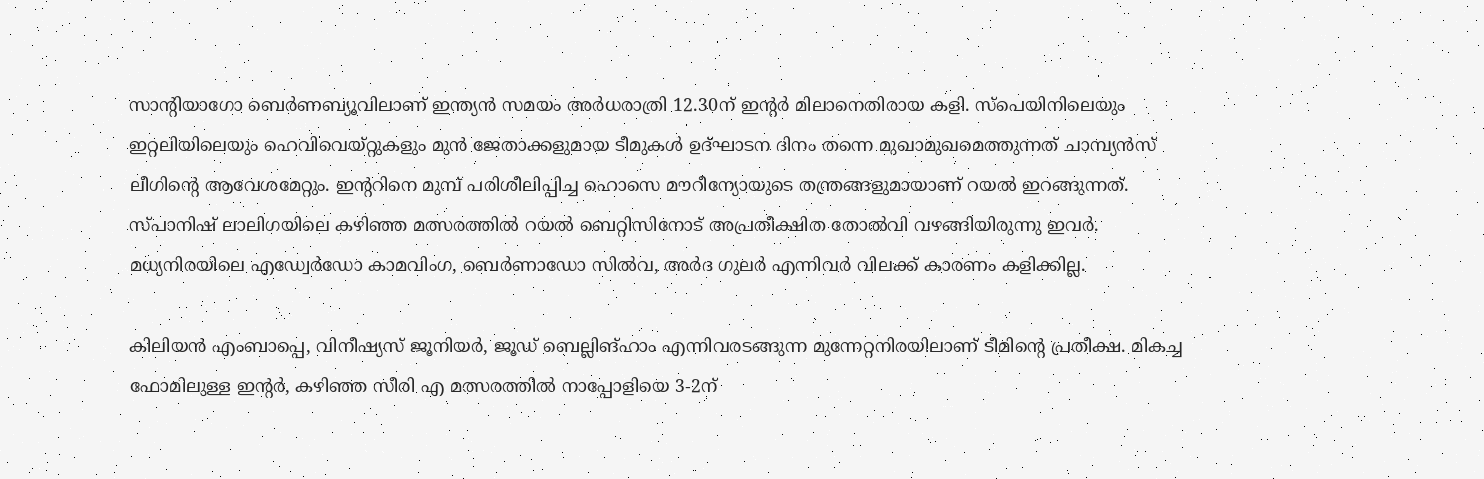സാന്റിയാഗോ ബെർണബ്യൂവിലാണ് ഇന്ത്യൻ സമയം അർധരാത്രി 12.30ന് ഇന്റർ മിലാനെതിരായ കളി. സ്പെയിനിലെയും ഇറ്റലിയിലെയും ഹെവിവെയ്റ്റുകളും മുൻ ജേതാക്കളുമായ ടീമുകൾ ഉദ്ഘാടന ദിനം തന്നെ മുഖാമുഖമെത്തുന്നത് ചാമ്പ്യൻസ് ലീഗിന്റെ ആവേശമേറ്റും. ഇന്ററിനെ മുമ്പ് പരിശീലിപ്പിച്ച ഹൊസെ മൗറീന്യോയുടെ തന്ത്രങ്ങളുമായാണ് റയൽ ഇറങ്ങുന്നത്. സ്പാനിഷ് ലാലിഗയിലെ കഴിഞ്ഞ മത്സരത്തിൽ റയൽ ബെറ്റിസിനോട് അപ്രതീക്ഷിത തോൽവി വഴങ്ങിയിരുന്നു ഇവർ. മധ്യനിരയിലെ എഡ്വേർഡോ കാമവിംഗ, ബെർണാഡോ സിൽവ, അർദ ഗുലർ എന്നിവർ വിലക്ക് കാരണം കളിക്കില്ല.

കിലിയൻ എംബാപ്പെ, വിനീഷ്യസ് ജൂനിയർ, ജൂഡ് ബെല്ലിങ്ഹാം എന്നിവരടങ്ങുന്ന മുന്നേറ്റനിരയിലാണ് ടീമിന്റെ പ്രതീക്ഷ. മികച്ച ഫോമിലുള്ള ഇന്റർ, കഴിഞ്ഞ സീരി എ മത്സരത്തിൽ നാപ്പോളിയെ 3-2ന്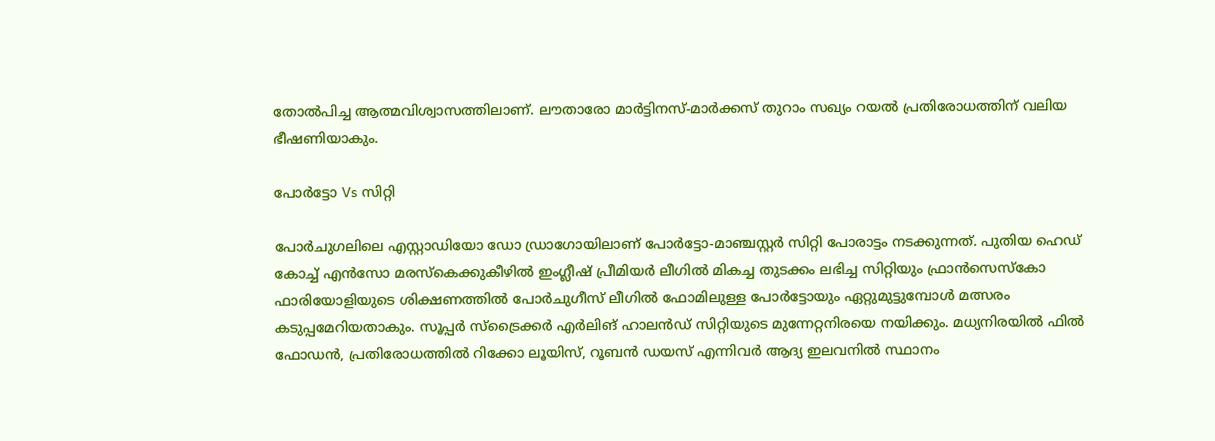തോൽപിച്ച ആത്മവിശ്വാസത്തിലാണ്. ലൗതാരോ മാർട്ടിനസ്-മാർക്കസ് തുറാം സഖ്യം റയൽ പ്രതിരോധത്തിന് വലിയ ഭീഷണിയാകും.

പോർട്ടോ Vs സിറ്റി

പോർചുഗലിലെ എസ്റ്റാഡിയോ ഡോ ഡ്രാഗോയിലാണ് പോർട്ടോ-മാഞ്ചസ്റ്റർ സിറ്റി പോരാട്ടം നടക്കുന്നത്. പുതിയ ഹെഡ് കോച്ച് എൻസോ മരസ്കെക്കുകീഴിൽ ഇംഗ്ലീഷ് പ്രീമിയർ ലീഗിൽ മികച്ച തുടക്കം ലഭിച്ച സിറ്റിയും ഫ്രാൻസെസ്കോ ഫാരിയോളിയുടെ ശിക്ഷണത്തിൽ പോർചുഗീസ് ലീഗിൽ ഫോമിലുള്ള പോർട്ടോയും ഏറ്റുമുട്ടുമ്പോൾ മത്സരം കടുപ്പമേറിയതാകും. സൂപ്പർ സ്ട്രൈക്കർ എർലിങ് ഹാലൻഡ് സിറ്റിയുടെ മുന്നേറ്റനിരയെ നയിക്കും. മധ്യനിരയിൽ ഫിൽ ഫോഡൻ, പ്രതിരോധത്തിൽ റിക്കോ ലൂയിസ്, റൂബൻ ഡയസ് എന്നിവർ ആദ്യ ഇലവനിൽ സ്ഥാനം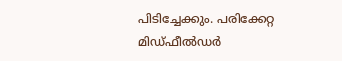പിടിച്ചേക്കും. പരിക്കേറ്റ മിഡ്ഫീൽഡർ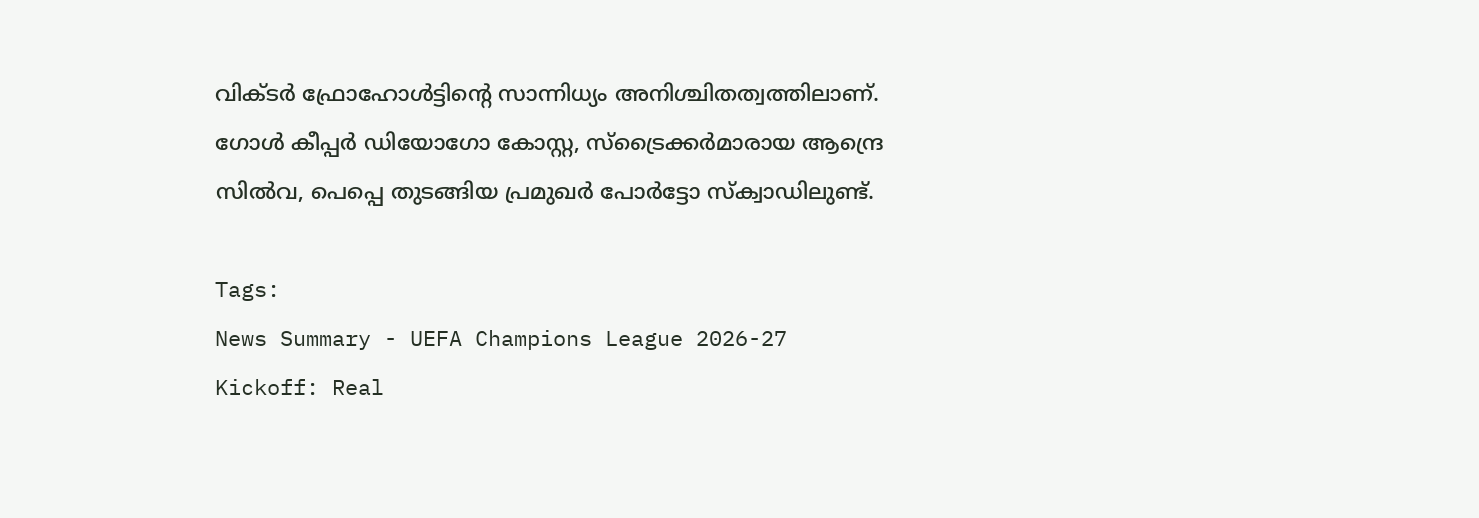വിക്ടർ ഫ്രോഹോൾട്ടിന്റെ സാന്നിധ്യം അനിശ്ചിതത്വത്തിലാണ്. ഗോൾ കീപ്പർ ഡിയോഗോ കോസ്റ്റ, സ്ട്രൈക്കർമാരായ ആന്ദ്രെ സിൽവ, പെപ്പെ തുടങ്ങിയ പ്രമുഖർ പോർട്ടോ സ്ക്വാഡിലുണ്ട്.

Tags:
News Summary - UEFA Champions League 2026-27 Kickoff: Real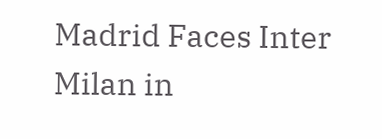Madrid Faces Inter Milan in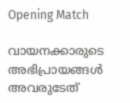Opening Match

വായനക്കാരുടെ അഭിപ്രായങ്ങള്‍ അവരുടേത്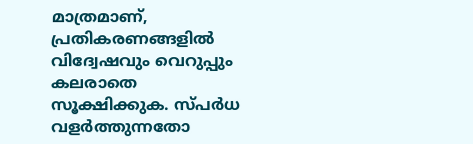മാത്രമാണ്, പ്രതികരണങ്ങളിൽ വിദ്വേഷവും വെറുപ്പും കലരാതെ സൂക്ഷിക്കുക. സ്പർധ വളർത്തുന്നതോ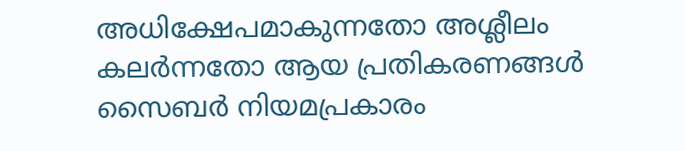അധിക്ഷേപമാകുന്നതോ അശ്ലീലം കലർന്നതോ ആയ പ്രതികരണങ്ങൾ സൈബർ നിയമപ്രകാരം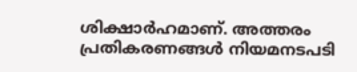ശിക്ഷാർഹമാണ്. അത്തരം പ്രതികരണങ്ങൾ നിയമനടപടി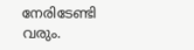നേരിടേണ്ടി വരും.